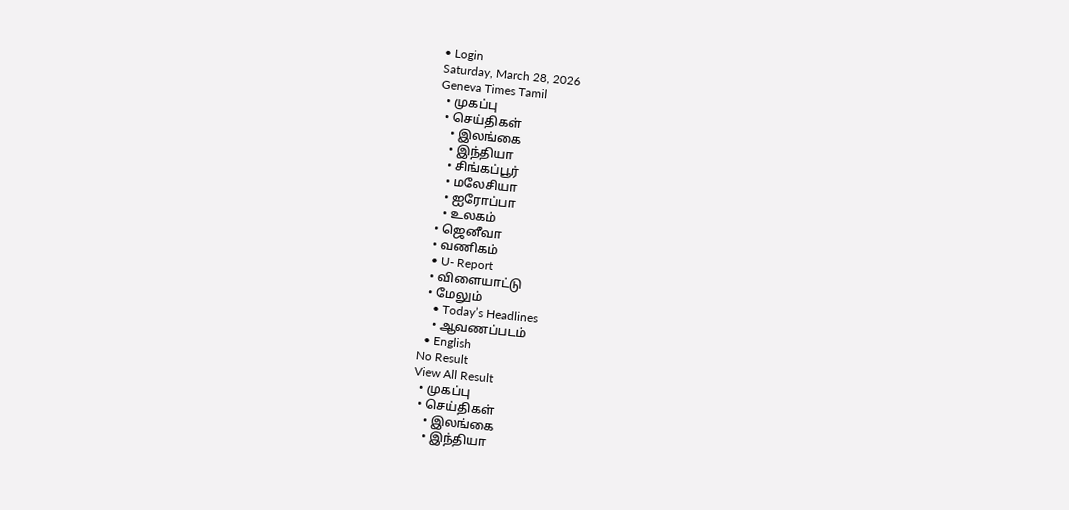• Login
Saturday, March 28, 2026
Geneva Times Tamil
  • முகப்பு
  • செய்திகள்
    • இலங்கை
    • இந்தியா
    • சிங்கப்பூர்
    • மலேசியா
    • ஐரோப்பா
    • உலகம்
  • ஜெனீவா
  • வணிகம்
  • U- Report
  • விளையாட்டு
  • மேலும்
    • Today’s Headlines
    • ஆவணப்படம்
  • English
No Result
View All Result
  • முகப்பு
  • செய்திகள்
    • இலங்கை
    • இந்தியா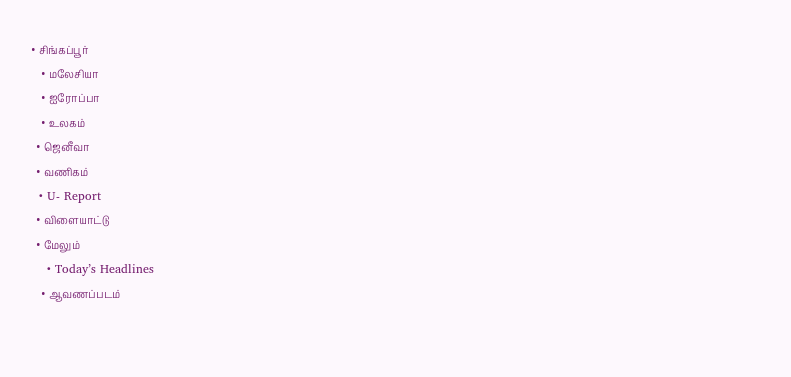• சிங்கப்பூர்
    • மலேசியா
    • ஐரோப்பா
    • உலகம்
  • ஜெனீவா
  • வணிகம்
  • U- Report
  • விளையாட்டு
  • மேலும்
    • Today’s Headlines
    • ஆவணப்படம்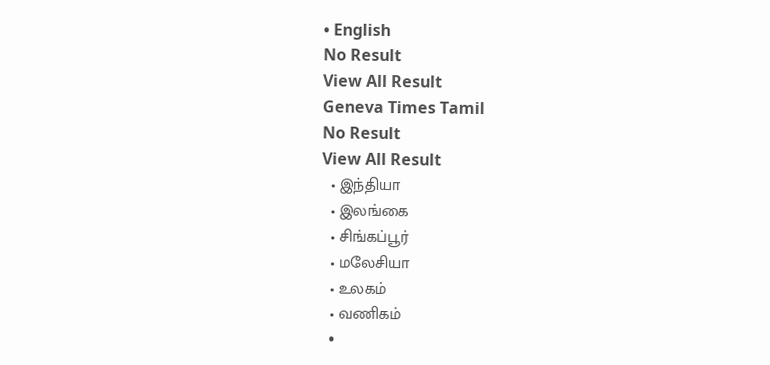• English
No Result
View All Result
Geneva Times Tamil
No Result
View All Result
  • இந்தியா
  • இலங்கை
  • சிங்கப்பூர்
  • மலேசியா
  • உலகம்
  • வணிகம்
  •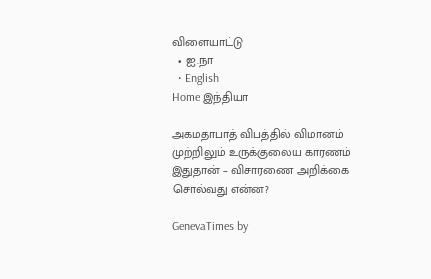விளையாட்டு
  • ஐ.நா
  • English
Home இந்தியா

அகமதாபாத் விபத்தில் விமானம் முற்றிலும் உருக்குலைய காரணம் இதுதான் – விசாரணை அறிக்கை சொல்வது என்ன?

GenevaTimes by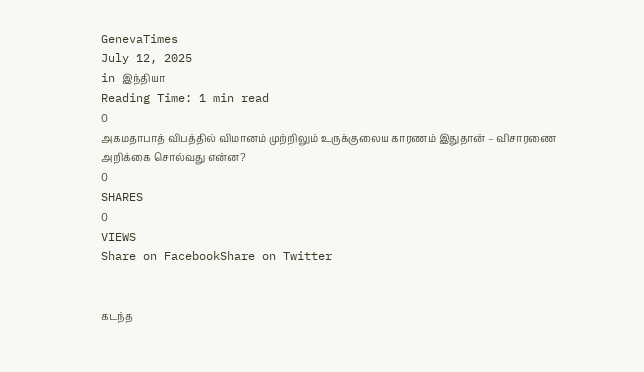GenevaTimes
July 12, 2025
in இந்தியா
Reading Time: 1 min read
0
அகமதாபாத் விபத்தில் விமானம் முற்றிலும் உருக்குலைய காரணம் இதுதான் – விசாரணை அறிக்கை சொல்வது என்ன?
0
SHARES
0
VIEWS
Share on FacebookShare on Twitter


கடந்த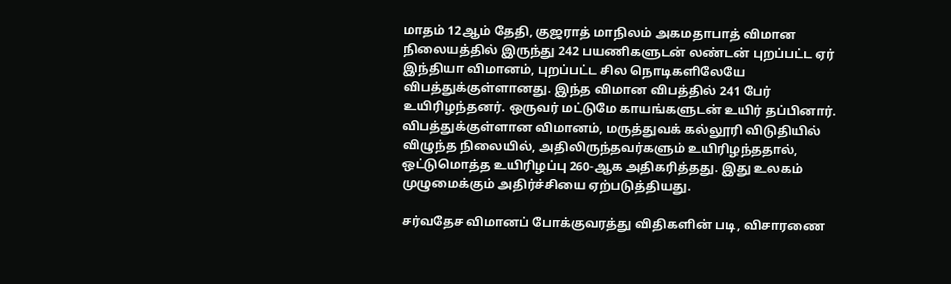மாதம் 12ஆம் தேதி, குஜராத் மாநிலம் அகமதாபாத் விமான நிலையத்தில் இருந்து 242 பயணிகளுடன் லண்டன் புறப்பட்ட ஏர் இந்தியா விமானம், புறப்பட்ட சில நொடிகளிலேயே விபத்துக்குள்ளானது. இந்த விமான விபத்தில் 241 பேர் உயிரிழந்தனர். ஒருவர் மட்டுமே காயங்களுடன் உயிர் தப்பினார். விபத்துக்குள்ளான விமானம், மருத்துவக் கல்லூரி விடுதியில் விழுந்த நிலையில், அதிலிருந்தவர்களும் உயிரிழந்ததால், ஒட்டுமொத்த உயிரிழப்பு 260-ஆக அதிகரித்தது. இது உலகம் முழுமைக்கும் அதிர்ச்சியை ஏற்படுத்தியது.

சர்வதேச விமானப் போக்குவரத்து விதிகளின் படி, விசாரணை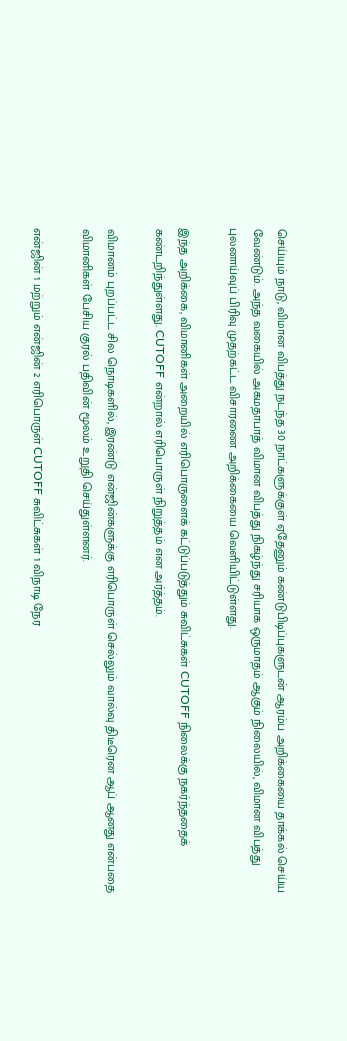செய்யும் நாடு, விமான விபத்து நடந்த 30 நாட்களுக்குள் ஏதேனும் கண்டுபிடிப்புகளுடன் ஆரம்ப அறிக்கையை தாக்கல் செய்ய வேண்டும். அந்த வகையில் அகமதாபாத் விமான விபத்து நிகழ்ந்து சரியாக ஒருமாதம் ஆகும் நிலையில், விமான விபத்து புலனாய்வுப் பிரிவு முதற்கட்ட விசாரணை அறிக்கையை வெளியிட்டுள்ளது.

இந்த அறிக்கை, விமானிகள் அறையில் எரிபொருளைக் கட்டுப்படுத்தும் சுவிட்சுகள் CUTOFF நிலைக்கு நகர்ந்ததைக் கண்டறிந்துள்ளது. CUTOFF என்றால் எரிபொருள் நிறுத்தம் என அர்த்தம்.

விமானம் புறப்பட்ட சில நொடிகளில், இரண்டு என்ஜின்களுக்கு எரிபொருள் செல்லும் வால்வு திடீரென ஆப் ஆனது என்பதை விமானிகள் பேசிய குரல் பதிவின் மூலம் உறுதி செய்துள்ளனர்.

என்ஜின் 1 மற்றும் என்ஜின் 2 எரிபொருள் CUTOFF சுவிட்சுகள் 1 விநாடி நேர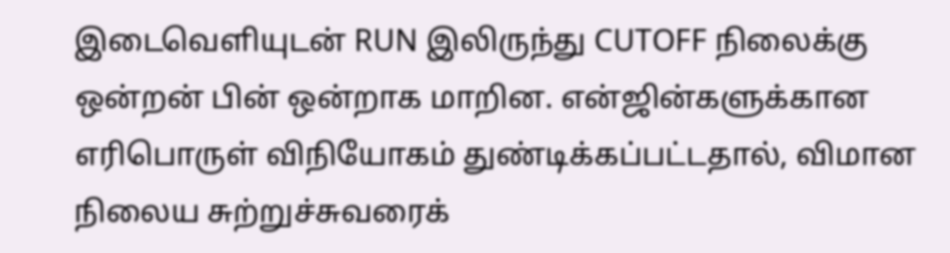இடைவெளியுடன் RUN இலிருந்து CUTOFF நிலைக்கு ஒன்றன் பின் ஒன்றாக மாறின. என்ஜின்களுக்கான எரிபொருள் விநியோகம் துண்டிக்கப்பட்டதால், விமான நிலைய சுற்றுச்சுவரைக்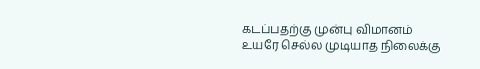கடப்பதற்கு முன்பு விமானம் உயரே செல்ல முடியாத நிலைக்கு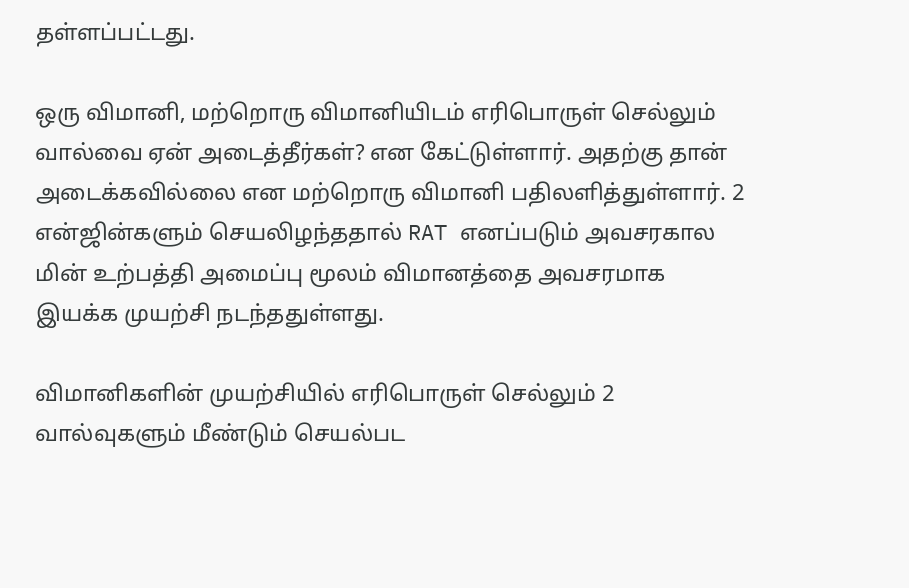தள்ளப்பட்டது.

ஒரு விமானி, மற்றொரு விமானியிடம் எரிபொருள் செல்லும் வால்வை ஏன் அடைத்தீர்கள்? என கேட்டுள்ளார். அதற்கு தான் அடைக்கவில்லை என மற்றொரு விமானி பதிலளித்துள்ளார். 2 என்ஜின்களும் செயலிழந்ததால் RAT எனப்படும் அவசரகால மின் உற்பத்தி அமைப்பு மூலம் விமானத்தை அவசரமாக இயக்க முயற்சி நடந்ததுள்ளது.

விமானிகளின் முயற்சியில் எரிபொருள் செல்லும் 2 வால்வுகளும் மீண்டும் செயல்பட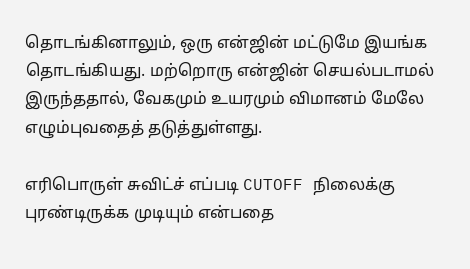தொடங்கினாலும், ஒரு என்ஜின் மட்டுமே இயங்க தொடங்கியது. மற்றொரு என்ஜின் செயல்படாமல் இருந்ததால், வேகமும் உயரமும் விமானம் மேலே எழும்புவதைத் தடுத்துள்ளது.

எரிபொருள் சுவிட்ச் எப்படி CUTOFF நிலைக்கு புரண்டிருக்க முடியும் என்பதை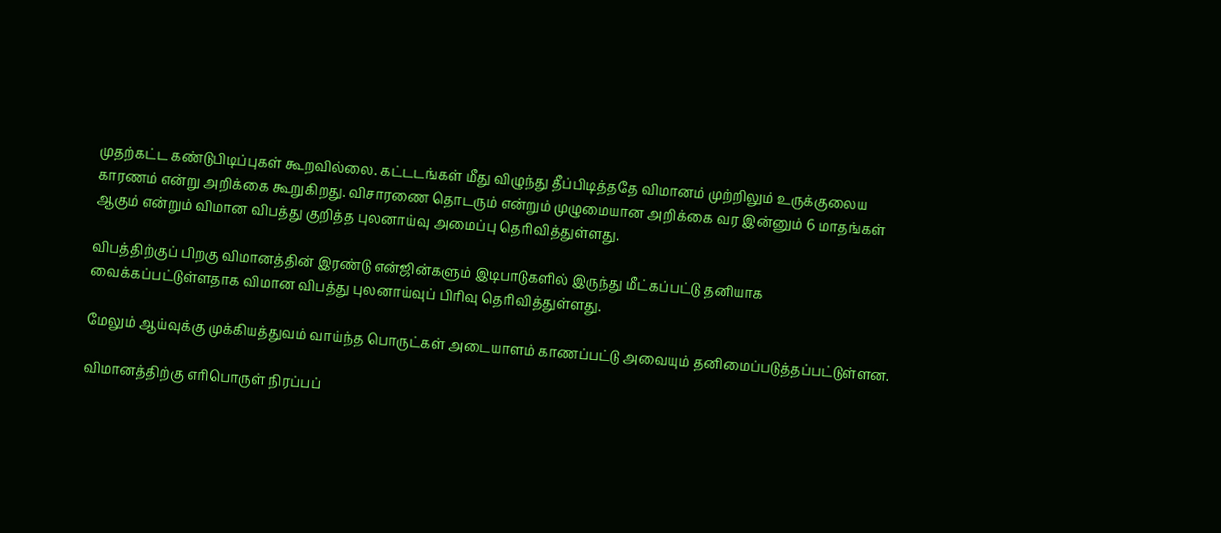முதற்கட்ட கண்டுபிடிப்புகள் கூறவில்லை. கட்டடங்கள் மீது விழுந்து தீப்பிடித்ததே விமானம் முற்றிலும் உருக்குலைய காரணம் என்று அறிக்கை கூறுகிறது. விசாரணை தொடரும் என்றும் முழுமையான அறிக்கை வர இன்னும் 6 மாதங்கள் ஆகும் என்றும் விமான விபத்து குறித்த புலனாய்வு அமைப்பு தெரிவித்துள்ளது.

விபத்திற்குப் பிறகு விமானத்தின் இரண்டு என்ஜின்களும் இடிபாடுகளில் இருந்து மீட்கப்பட்டு தனியாக வைக்கப்பட்டுள்ளதாக விமான விபத்து புலனாய்வுப் பிரிவு தெரிவித்துள்ளது.

மேலும் ஆய்வுக்கு முக்கியத்துவம் வாய்ந்த பொருட்கள் அடையாளம் காணப்பட்டு அவையும் தனிமைப்படுத்தப்பட்டுள்ளன.

விமானத்திற்கு எரிபொருள் நிரப்பப்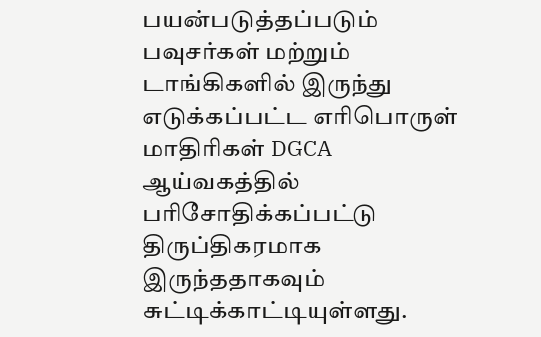பயன்படுத்தப்படும் பவுசர்கள் மற்றும் டாங்கிகளில் இருந்து எடுக்கப்பட்ட எரிபொருள் மாதிரிகள் DGCA ஆய்வகத்தில் பரிசோதிக்கப்பட்டு திருப்திகரமாக இருந்ததாகவும் சுட்டிக்காட்டியுள்ளது.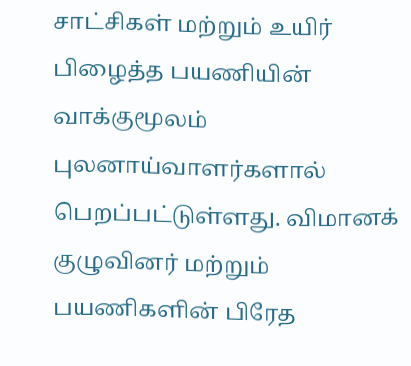சாட்சிகள் மற்றும் உயிர் பிழைத்த பயணியின் வாக்குமூலம் புலனாய்வாளர்களால் பெறப்பட்டுள்ளது. விமானக் குழுவினர் மற்றும் பயணிகளின் பிரேத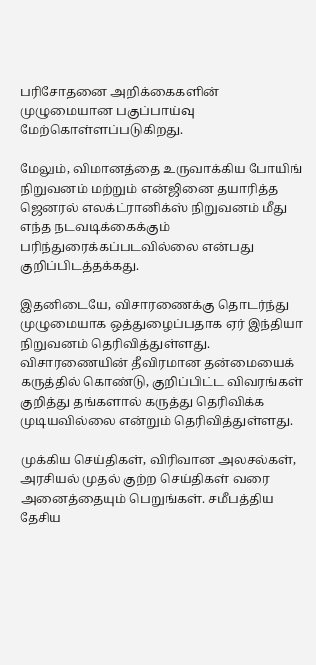பரிசோதனை அறிக்கைகளின் முழுமையான பகுப்பாய்வு மேற்கொள்ளப்படுகிறது.

மேலும், விமானத்தை உருவாக்கிய போயிங் நிறுவனம் மற்றும் என்ஜினை தயாரித்த ஜெனரல் எலக்ட்ரானிக்ஸ் நிறுவனம் மீது எந்த நடவடிக்கைக்கும் பரிந்துரைக்கப்படவில்லை என்பது குறிப்பிடத்தக்கது.

இதனிடையே, விசாரணைக்கு தொடர்ந்து முழுமையாக ஒத்துழைப்பதாக ஏர் இந்தியா நிறுவனம் தெரிவித்துள்ளது. விசாரணையின் தீவிரமான தன்மையைக் கருத்தில் கொண்டு, குறிப்பிட்ட விவரங்கள் குறித்து தங்களால் கருத்து தெரிவிக்க முடியவில்லை என்றும் தெரிவித்துள்ளது.

முக்கிய செய்திகள், விரிவான அலசல்கள், அரசியல் முதல் குற்ற செய்திகள் வரை அனைத்தையும் பெறுங்கள். சமீபத்திய தேசிய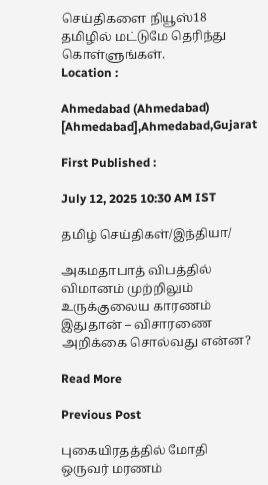செய்திகளை நியூஸ்18 தமிழில் மட்டுமே தெரிந்து கொள்ளுங்கள்.
Location :

Ahmedabad (Ahmedabad) [Ahmedabad],Ahmedabad,Gujarat

First Published :

July 12, 2025 10:30 AM IST

தமிழ் செய்திகள்/இந்தியா/

அகமதாபாத் விபத்தில் விமானம் முற்றிலும் உருக்குலைய காரணம் இதுதான் – விசாரணை அறிக்கை சொல்வது என்ன?

Read More

Previous Post

புகையிரதத்தில் மோதி ஒருவர் மரணம்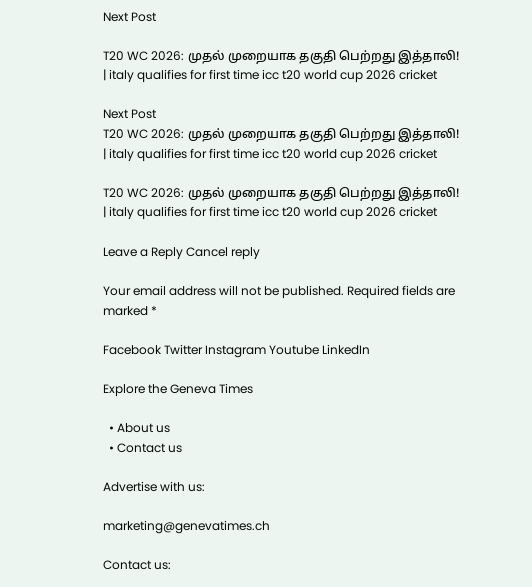Next Post

T20 WC 2026: முதல் முறையாக தகுதி பெற்றது இத்தாலி! | italy qualifies for first time icc t20 world cup 2026 cricket

Next Post
T20 WC 2026: முதல் முறையாக தகுதி பெற்றது இத்தாலி! | italy qualifies for first time icc t20 world cup 2026 cricket

T20 WC 2026: முதல் முறையாக தகுதி பெற்றது இத்தாலி! | italy qualifies for first time icc t20 world cup 2026 cricket

Leave a Reply Cancel reply

Your email address will not be published. Required fields are marked *

Facebook Twitter Instagram Youtube LinkedIn

Explore the Geneva Times

  • About us
  • Contact us

Advertise with us:

marketing@genevatimes.ch

Contact us: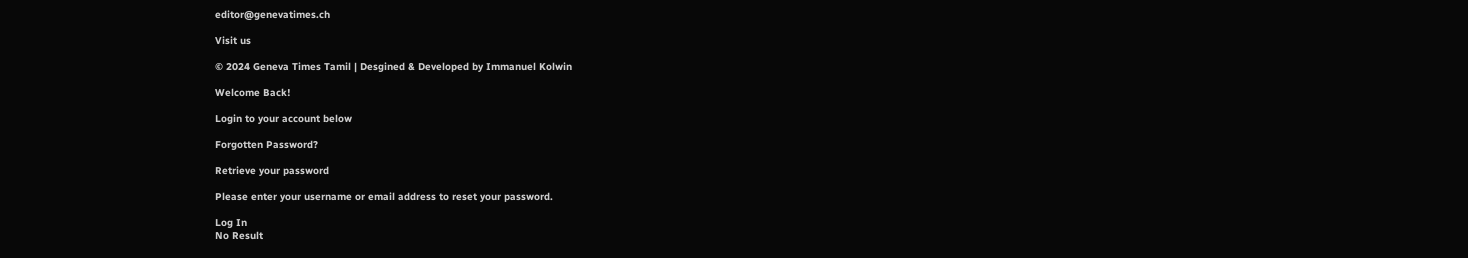editor@genevatimes.ch

Visit us

© 2024 Geneva Times Tamil | Desgined & Developed by Immanuel Kolwin

Welcome Back!

Login to your account below

Forgotten Password?

Retrieve your password

Please enter your username or email address to reset your password.

Log In
No Result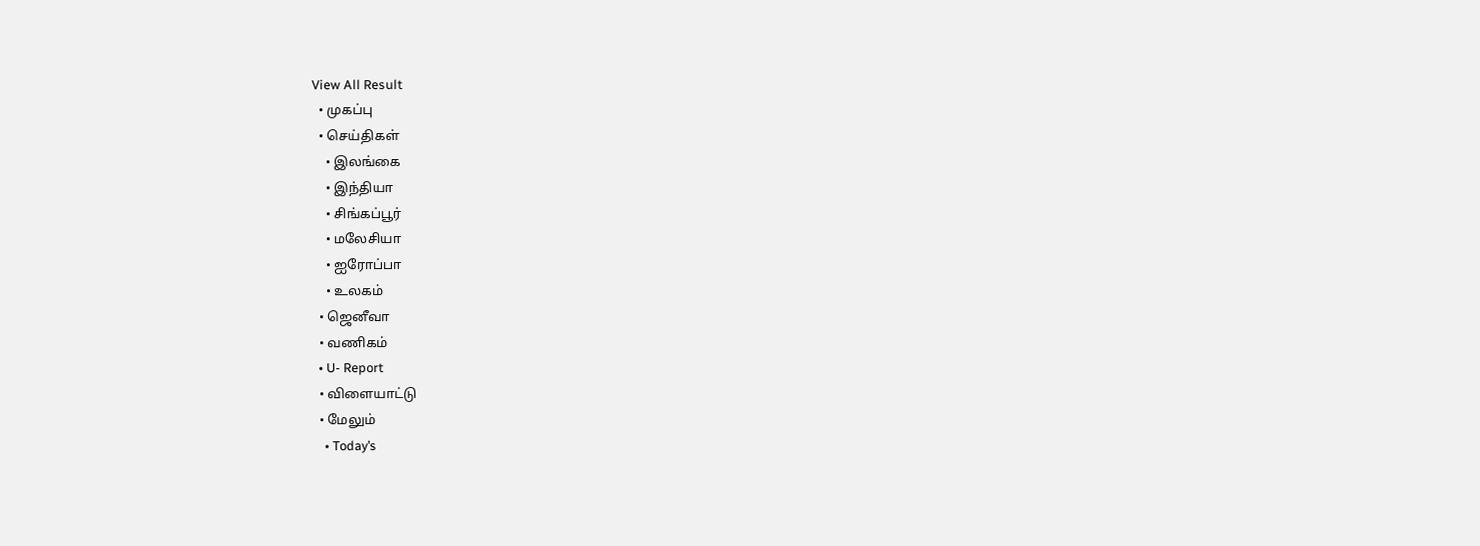View All Result
  • முகப்பு
  • செய்திகள்
    • இலங்கை
    • இந்தியா
    • சிங்கப்பூர்
    • மலேசியா
    • ஐரோப்பா
    • உலகம்
  • ஜெனீவா
  • வணிகம்
  • U- Report
  • விளையாட்டு
  • மேலும்
    • Today’s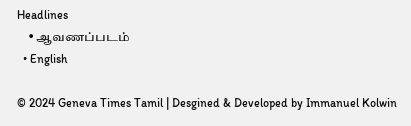Headlines
    • ஆவணப்படம்
  • English

© 2024 Geneva Times Tamil | Desgined & Developed by Immanuel Kolwin